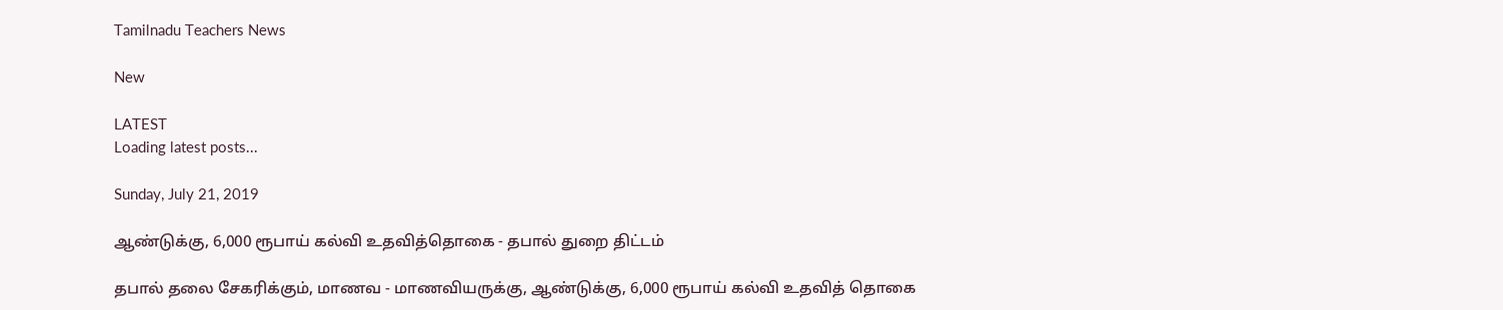Tamilnadu Teachers News

New

LATEST
Loading latest posts...

Sunday, July 21, 2019

ஆண்டுக்கு, 6,000 ரூபாய் கல்வி உதவித்தொகை - தபால் துறை திட்டம்

தபால் தலை சேகரிக்கும், மாணவ - மாணவியருக்கு, ஆண்டுக்கு, 6,000 ரூபாய் கல்வி உதவித் தொகை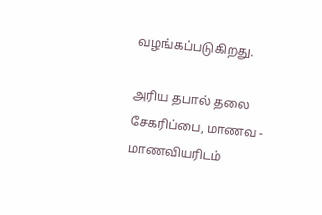வழங்கப்படுகிறது.

அரிய தபால் தலை சேகரிப்பை, மாணவ - மாணவியரிடம்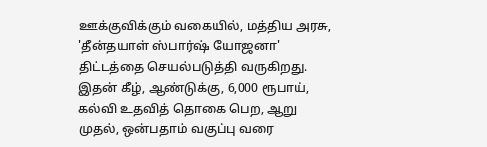ஊக்குவிக்கும் வகையில், மத்திய அரசு, 'தீன்தயாள் ஸ்பார்ஷ் யோஜனா' திட்டத்தை செயல்படுத்தி வருகிறது. இதன் கீழ், ஆண்டுக்கு, 6,000 ரூபாய், கல்வி உதவித் தொகை பெற, ஆறு முதல், ஒன்பதாம் வகுப்பு வரை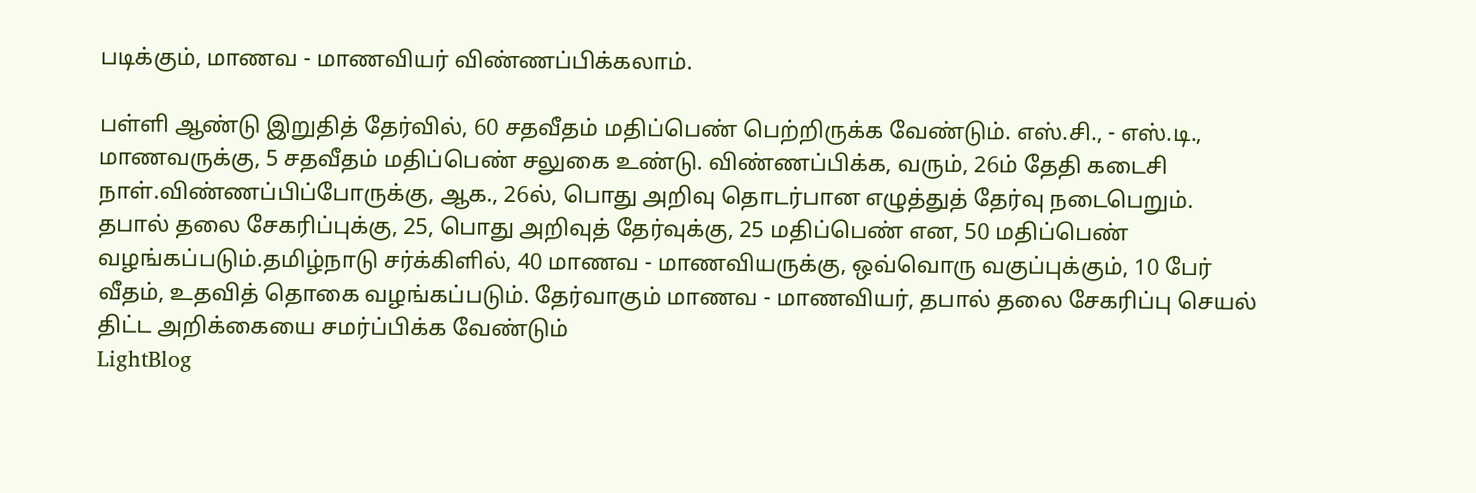படிக்கும், மாணவ - மாணவியர் விண்ணப்பிக்கலாம்.

பள்ளி ஆண்டு இறுதித் தேர்வில், 60 சதவீதம் மதிப்பெண் பெற்றிருக்க வேண்டும். எஸ்.சி., - எஸ்.டி., மாணவருக்கு, 5 சதவீதம் மதிப்பெண் சலுகை உண்டு. விண்ணப்பிக்க, வரும், 26ம் தேதி கடைசி நாள்.விண்ணப்பிப்போருக்கு, ஆக., 26ல், பொது அறிவு தொடர்பான எழுத்துத் தேர்வு நடைபெறும். தபால் தலை சேகரிப்புக்கு, 25, பொது அறிவுத் தேர்வுக்கு, 25 மதிப்பெண் என, 50 மதிப்பெண் வழங்கப்படும்.தமிழ்நாடு சர்க்கிளில், 40 மாணவ - மாணவியருக்கு, ஒவ்வொரு வகுப்புக்கும், 10 பேர் வீதம், உதவித் தொகை வழங்கப்படும். தேர்வாகும் மாணவ - மாணவியர், தபால் தலை சேகரிப்பு செயல் திட்ட அறிக்கையை சமர்ப்பிக்க வேண்டும்
LightBlog